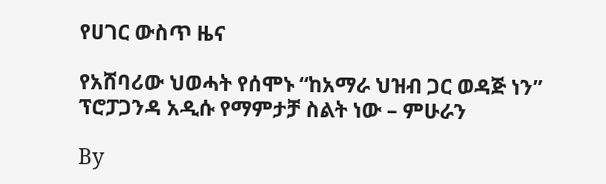የሀገር ውስጥ ዜና

የአሸባሪው ህወሓት የሰሞኑ “ከአማራ ህዝብ ጋር ወዳጅ ነን” ፕሮፓጋንዳ አዲሱ የማምታቻ ስልት ነው – ምሁራን

By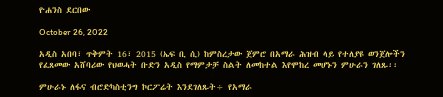ዮሐንስ ደርበው

October 26, 2022

አዲስ አበባ፣ ጥቅምት 16፣ 2015 (ኤፍ ቢ ሲ) ከምስረታው ጀምሮ በአማራ ሕዝብ ላይ የተለያዩ ወንጀሎችን የፈጸመው አሸባሪው የህወሓት ቡድን አዲስ የማምታቻ ስልት ለመከተል እየሞከረ መሆኑን ምሁራን ገለጹ፡፡

ምሁራኑ ለፋና ብሮድካስቲንግ ኮርፖሬት እንደገለጹት÷ የአማራ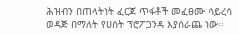ሕዝብን በጠላትነት ፈርጆ ጥፋቶች መፈፀሙ ሳይረሳ ወዳጅ በማለት የሀሰት ፕሮፖጋንዳ እያሰራጨ ነው፡፡